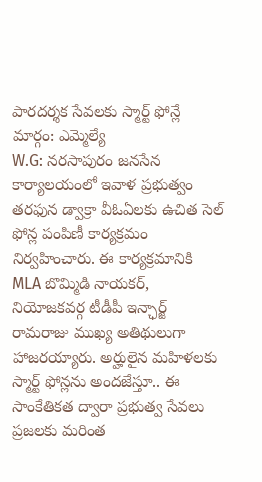పారదర్శక సేవలకు స్మార్ట్ ఫోన్లే మార్గం: ఎమ్మెల్యే
W.G: నరసాపురం జనసేన కార్యాలయంలో ఇవాళ ప్రభుత్వం తరఫున డ్వాక్రా వీఓఏలకు ఉచిత సెల్ ఫోన్ల పంపిణీ కార్యక్రమం నిర్వహించారు. ఈ కార్యక్రమానికి MLA బొమ్మిడి నాయకర్, నియోజకవర్గ టీడీపీ ఇన్ఛార్జ్ రామరాజు ముఖ్య అతిథులుగా హాజరయ్యారు. అర్హులైన మహిళలకు స్మార్ట్ ఫోన్లను అందజేస్తూ.. ఈ సాంకేతికత ద్వారా ప్రభుత్వ సేవలు ప్రజలకు మరింత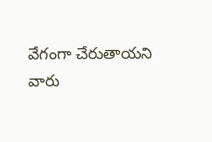వేగంగా చేరుతాయని వారు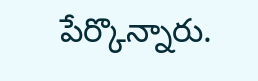పేర్కొన్నారు.